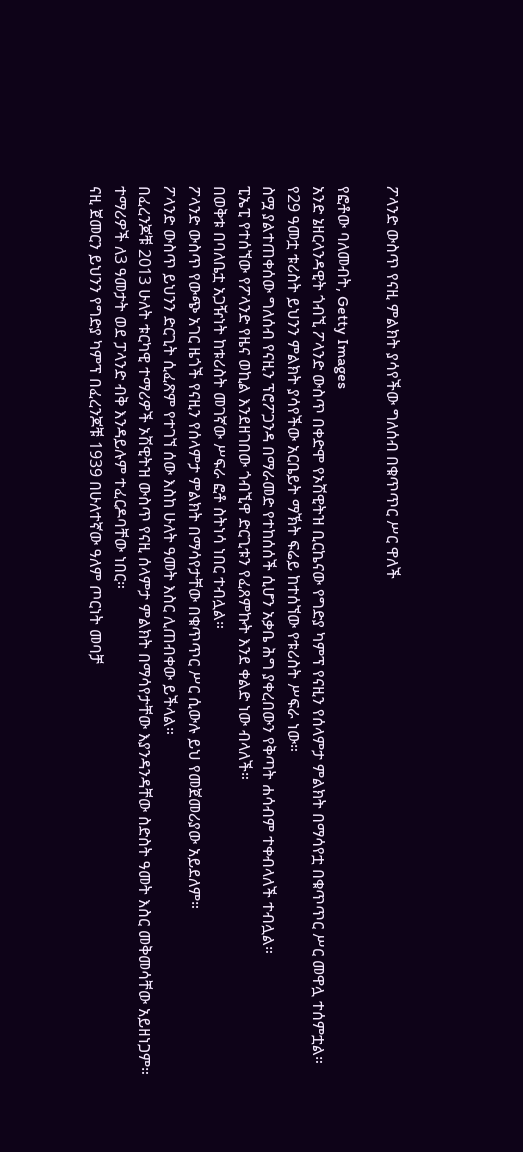ፖላንድ ውስጥ የናዚ ምልክት ያሳየችው ግለሰብ በቁጥጥር ሥር ዋለች

የፎቶው ባለመብት, Getty Images
አንድ ኔዘርላንዳዊት ጎብኚ ፖላንድ ውስጥ በቀድሞ የኦሽዊትዝ ቢርኬናው የግድያ ካምፕ የናዚን የሰላምታ ምልክት በማሳየቷ በቁጥጥር ሥር መዋሏ ተሰምቷል።
የ29 ዓመቷ ቱሪስት ይህንን ምልክት ያሳየችው አርቤይት ማኽት ፍሬይ ከተሰኘው የቱሪስት ሥፍራ ነው።
ስሟ ያልተጠቀሰው ግለሰብ የናዚን ፕሮፖጋንዳ በማራመድ የተከሰሰች ሲሆን አቃቤ ሕግ ያቀረበውን የቅጣት ሐሳብም ተቀብላለች ተብሏል።
ፒኤፒ የተሰኘው የፖላንድ የዜና ወኪል እንደዘገበው ጎብኚዋ ድርጊቱን የፈጸምኩት እንደ ቀልድ ነው ብላለች።
በወቅቱ በባለቤቷ አጋዥነት ከቱሪስት መገኛው ሥፍራ ፎቶ ስትነሳ ነበር ተብሏል።
ፖላንድ ውስጥ የውጭ አገር ዜጎች የናዚን የሰላምታ ምልክት በማሳየታቸው በቁጥጥር ሥር ሲውሉ ይህ የመጀመሪያው አይደለም።
ፖላንድ ውስጥ ይህንን ድርጊት ሲፈጽም የተገኘ ሰው እስከ ሁለት ዓመት እስር ሊጠብቀው ይችላል።
በፈረንጆቹ 2013 ሁለት ቱርካዊ ተማሪዎች ኦሽዊትዝ ውስጥ የናዚ ሰላምታ ምልክት በማሳየታቸው እያንዳንዳቸው ስድስት ዓመት እስር መቅመሳቸው አይዘነጋም።
ተማሪዎች ለ3 ዓመታት ወደ ፓላንድ ብቅ እንዳይሉም ተፈርዶባቸው ነበር።
ናዚ ጀመርን ይህንን የግድያ ካምፕ በፈረንጆቹ 1939 በሁለተኛው ዓለም ጦርነት መባቻ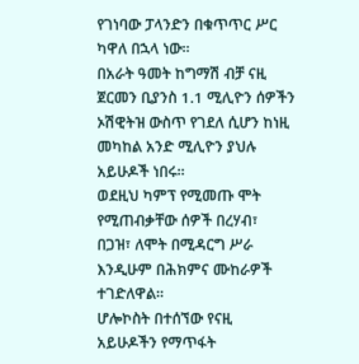የገነባው ፓላንድን በቁጥጥር ሥር ካዋለ በኋላ ነው።
በአራት ዓመት ከግማሽ ብቻ ናዚ ጀርመን ቢያንስ 1.1 ሚሊዮን ሰዎችን ኦሽዊትዝ ውስጥ የገደለ ሲሆን ከነዚ መካከል አንድ ሚሊዮን ያህሉ አይሁዶች ነበሩ።
ወደዚህ ካምፕ የሚመጡ ሞት የሚጠብቃቸው ሰዎች በረሃብ፣ በጋዝ፣ ለሞት በሚዳርግ ሥራ እንዲሁም በሕክምና ሙከራዎች ተገድለዋል።
ሆሎኮስት በተሰኘው የናዚ አይሁዶችን የማጥፋት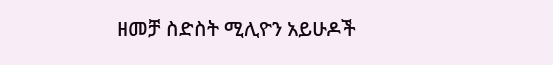ዘመቻ ስድስት ሚሊዮን አይሁዶች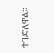ተገድለዋል።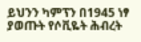ይህንን ካምፕን በ1945 ነፃ ያወጡት የሶቪዬት ሕብረት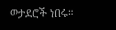ወታደሮች ነበሩ።